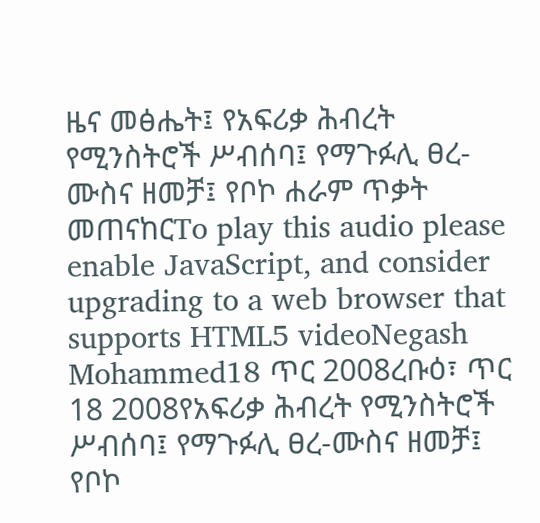ዜና መፅሔት፤ የአፍሪቃ ሕብረት የሚንስትሮች ሥብሰባ፤ የማጉፉሊ ፀረ-ሙስና ዘመቻ፤ የቦኮ ሐራም ጥቃት መጠናከርTo play this audio please enable JavaScript, and consider upgrading to a web browser that supports HTML5 videoNegash Mohammed18 ጥር 2008ረቡዕ፣ ጥር 18 2008የአፍሪቃ ሕብረት የሚንስትሮች ሥብሰባ፤ የማጉፉሊ ፀረ-ሙስና ዘመቻ፤ የቦኮ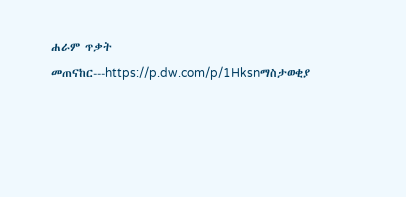ሐራም ጥቃት መጠናከር---https://p.dw.com/p/1Hksnማስታወቂያ